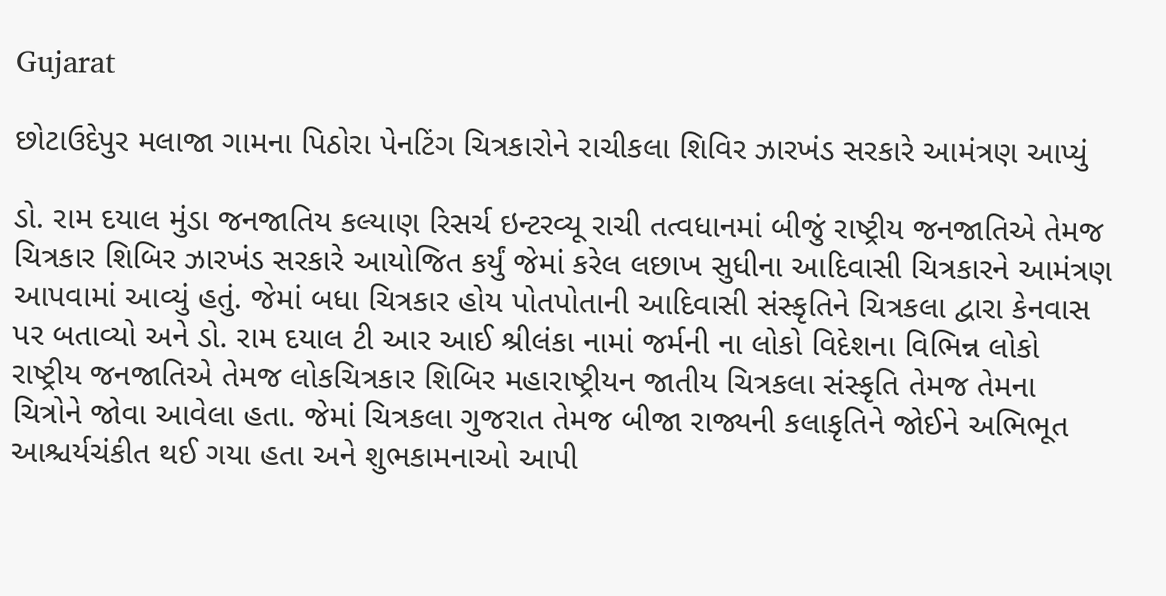Gujarat

છોટાઉદેપુર મલાજા ગામના પિઠોરા પેનટિંગ ચિત્રકારોને રાચીકલા શિવિર ઝારખંડ સરકારે આમંત્રણ આપ્યું

ડો. રામ દયાલ મુંડા જનજાતિય કલ્યાણ રિસર્ચ ઇન્ટરવ્યૂ રાચી તત્વધાનમાં બીજું રાષ્ટ્રીય જનજાતિએ તેમજ ચિત્રકાર શિબિર ઝારખંડ સરકારે આયોજિત કર્યું જેમાં કરેલ લછાખ સુધીના આદિવાસી ચિત્રકારને આમંત્રણ આપવામાં આવ્યું હતું. જેમાં બધા ચિત્રકાર હોય પોતપોતાની આદિવાસી સંસ્કૃતિને ચિત્રકલા દ્વારા કેનવાસ પર બતાવ્યો અને ડો. રામ દયાલ ટી આર આઈ શ્રીલંકા નામાં જર્મની ના લોકો વિદેશના વિભિન્ન લોકો રાષ્ટ્રીય જનજાતિએ તેમજ લોકચિત્રકાર શિબિર મહારાષ્ટ્રીયન જાતીય ચિત્રકલા સંસ્કૃતિ તેમજ તેમના ચિત્રોને જોવા આવેલા હતા. જેમાં ચિત્રકલા ગુજરાત તેમજ બીજા રાજ્યની કલાકૃતિને જોઈને અભિભૂત આશ્ચર્યચંકીત થઈ ગયા હતા અને શુભકામનાઓ આપી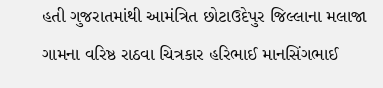હતી ગુજરાતમાંથી આમંત્રિત છોટાઉદેપુર જિલ્લાના મલાજા ગામના વરિષ્ઠ રાઠવા ચિત્રકાર હરિભાઈ માનસિંગભાઈ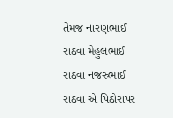તેમજ નારણભાઈ રાઠવા મેહુલભાઈ રાઠવા નજરુભાઈ રાઠવા એ પિઠોરાપર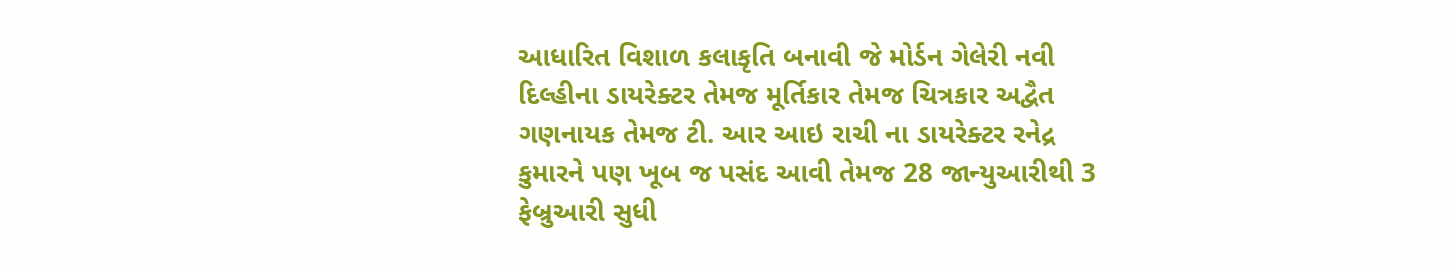આધારિત વિશાળ કલાકૃતિ બનાવી જે મોર્ડન ગેલેરી નવી દિલ્હીના ડાયરેક્ટર તેમજ મૂર્તિકાર તેમજ ચિત્રકાર અદ્વૈત ગણનાયક તેમજ ટી. આર આઇ રાચી ના ડાયરેક્ટર રનેદ્ર કુમારને પણ ખૂબ જ પસંદ આવી તેમજ 28 જાન્યુઆરીથી 3 ફેબ્રુઆરી સુધી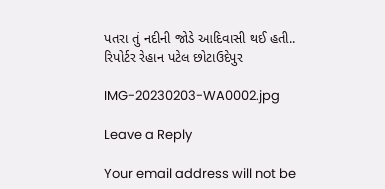પતરા તું નદીની જોડે આદિવાસી થઈ હતી..
રિપોર્ટર રેહાન પટેલ છોટાઉદેપુર

IMG-20230203-WA0002.jpg

Leave a Reply

Your email address will not be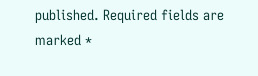published. Required fields are marked *